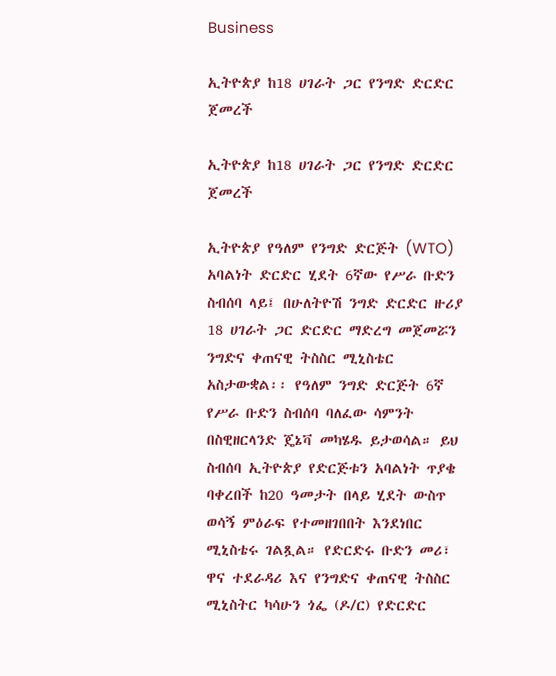Business

ኢትዮጵያ ከ18 ሀገራት ጋር የንግድ ድርድር ጀመረች

ኢትዮጵያ ከ18 ሀገራት ጋር የንግድ ድርድር ጀመረች

ኢትዮጵያ የዓለም የንግድ ድርጅት (WTO) አባልነት ድርድር ሂደት 6ኛው የሥራ ቡድን ስብሰባ ላይ፤ በሁለትዮሽ ንግድ ድርድር ዙሪያ 18 ሀገራት ጋር ድርድር ማድረግ መጀመሯን ንግድና ቀጠናዊ ትስስር ሚኒስቴር አስታውቋል፡፡ የዓለም ንግድ ድርጅት 6ኛ የሥራ ቡድን ስብሰባ ባለፈው ሳምንት በስዊዘርላንድ ጄኔቫ መካሄዱ ይታወሳል። ይህ ስብሰባ ኢትዮጵያ የድርጅቱን አባልነት ጥያቄ ባቀረበች ከ20 ዓመታት በላይ ሂደት ውስጥ ወሳኝ ምዕራፍ የተመዘገበበት እንደነበር ሚኒስቴሩ ገልጿል። የድርድሩ ቡድን መሪ፣ ዋና ተደራዳሪ እና የንግድና ቀጠናዊ ትስስር ሚኒስትር ካሳሁን ጎፌ (ዶ/ር) የድርድር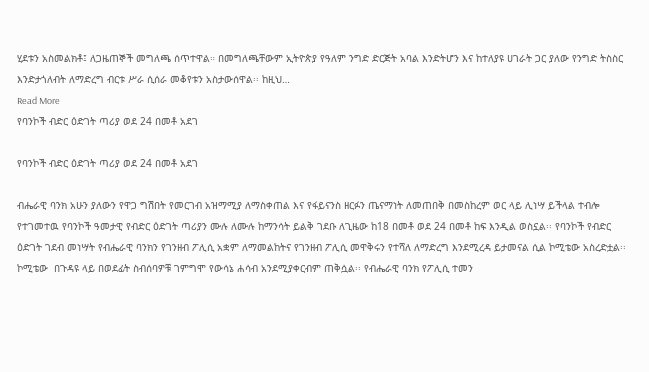ሂደቱን አስመልክቶ፤ ለጋዜጠኞች መግለጫ ሰጥተዋል። በመግለጫቸውም ኢትዮጵያ የዓለም ንግድ ድርጅት አባል እንድትሆን እና ከተለያዩ ሀገራት ጋር ያለው የንግድ ትስስር እንድታጎለብት ለማድረግ ብርቱ ሥራ ሲሰራ መቆየቱን አስታውሰዋል፡፡ ከዚህ…
Read More
የባንኮች ብድር ዕድገት ጣሪያ ወደ 24 በመቶ አደገ

የባንኮች ብድር ዕድገት ጣሪያ ወደ 24 በመቶ አደገ

ብሔራዊ ባንክ አሁን ያለውን የዋጋ ግሽበት የመርገብ አዝማሚያ ለማስቀጠል እና የፋይናንስ ዘርፉን ጤናማነት ለመጠበቅ በመስከረም ወር ላይ ሊነሣ ይችላል ተብሎ የተገመተዉ የባንኮች ዓመታዊ የብድር ዕድገት ጣሪያን ሙሉ ለሙሉ ከማንሳት ይልቅ ገደቡ ለጊዜው ከ18 በመቶ ወደ 24 በመቶ ከፍ እንዲል ወስኗል፡፡ የባንኮች የብድር ዕድገት ገደብ መነሣት የብሔራዊ ባንክን የገንዘብ ፖሊሲ አቋም ለማመልከትና የገንዘብ ፖሊሲ መዋቅሩን የተሻለ ለማድረግ እንደሚረዳ ይታመናል ሲል ኮሚቴው አስረድቷል፡፡ ኮሚቴው  በጉዳዩ ላይ በወደፊት ስብሰባዎቹ ገምግሞ የውሳኔ ሐሳብ አንደሚያቀርብም ጠቅሷል፡፡ የብሔራዊ ባንክ የፖሊሲ ተመን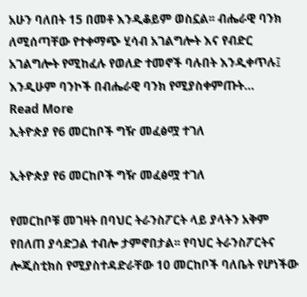አሁን ባለበት 15 በመቶ እንዲቆይም ወስኗል፡፡ ብሔራዊ ባንክ ለሚሰጣቸው የተቀማጭ ሂሳብ አገልግሎት እና የብድር አገልግሎት የሚከፈሉ የወለድ ተመኖች ባሉበት እንዲቀጥሉ፤ እንዲሁም ባንኮች በብሔራዊ ባንክ የሚያስቀምጡት…
Read More
ኢትዮጵያ የ6 መርከቦች ግዥ መፈፅሟ ተገለ

ኢትዮጵያ የ6 መርከቦች ግዥ መፈፅሟ ተገለ

የመርከቦቹ መገዛት በባህር ትራንስፖርት ላይ ያላትን አቅም የበለጠ ያሳድጋል ተብሎ ታምኖበታል፡፡ የባህር ትራንስፖርትና ሎጂስቲክስ የሚያስተዳድራቸው 10 መርከቦች ባለቤት የሆነችው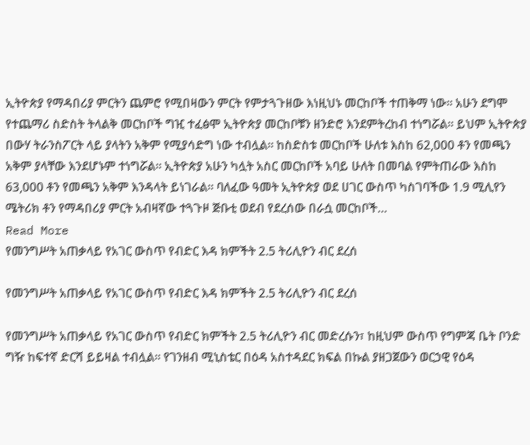ኢትዮጵያ የማዳበሪያ ምርትን ጨምሮ የሚበዛውን ምርት የምታጓጉዘው እነዚህኑ መርከቦች ተጠቅማ ነው። አሁን ደግሞ የተጨማሪ ስድስት ትላልቅ መርከቦች ግዢ ተፈፅሞ ኢትዮጵያ መርከቦቹን ዘንድሮ እንደምትረከብ ተነግሯል። ይህም ኢትዮጵያ በውሃ ትራንስፖርት ላይ ያላትን አቅም የሚያሳድግ ነው ተብሏል። ከስድስቱ መርከቦች ሁለቱ እስከ 62,000 ቶን የመጫን አቅም ያላቸው እንደሆኑም ተነግሯል። ኢትዮጵያ አሁን ካሏት አስር መርከቦች አባይ ሁለት በመባል የምትጠራው እስከ 63,000 ቶን የመጫን አቅም እንዳላት ይነገራል። ባለፈው ዓመት ኢትዮጵያ ወደ ሀገር ውስጥ ካስገባችው 1.9 ሚሊየን ሜትሪክ ቶን የማዳበሪያ ምርት አብዛኛው ተጓጉዞ ጅቡቲ ወደብ የደረሰው በራሷ መርከቦች…
Read More
የመንግሥት አጠቃላይ የአገር ውስጥ የብድር እዳ ክምችት 2.5 ትሪሊዮን ብር ደረሰ

የመንግሥት አጠቃላይ የአገር ውስጥ የብድር እዳ ክምችት 2.5 ትሪሊዮን ብር ደረሰ

የመንግሥት አጠቃላይ የአገር ውስጥ የብድር ክምችት 2.5 ትሪሊዮን ብር መድረሱን፣ ከዚህም ውስጥ የግምጃ ቤት ቦንድ ግዥ ከፍተኛ ድርሻ ይይዛል ተብሏል፡፡ የገንዘብ ሚኒስቴር በዕዳ አስተዳደር ክፍል በኩል ያዘጋጀውን ወርኃዊ የዕዳ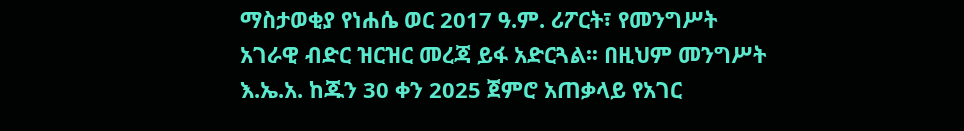ማስታወቂያ የነሐሴ ወር 2017 ዓ.ም. ሪፖርት፣ የመንግሥት አገራዊ ብድር ዝርዝር መረጃ ይፋ አድርጓል፡፡ በዚህም መንግሥት እ.ኤ.አ. ከጁን 30 ቀን 2025 ጀምሮ አጠቃላይ የአገር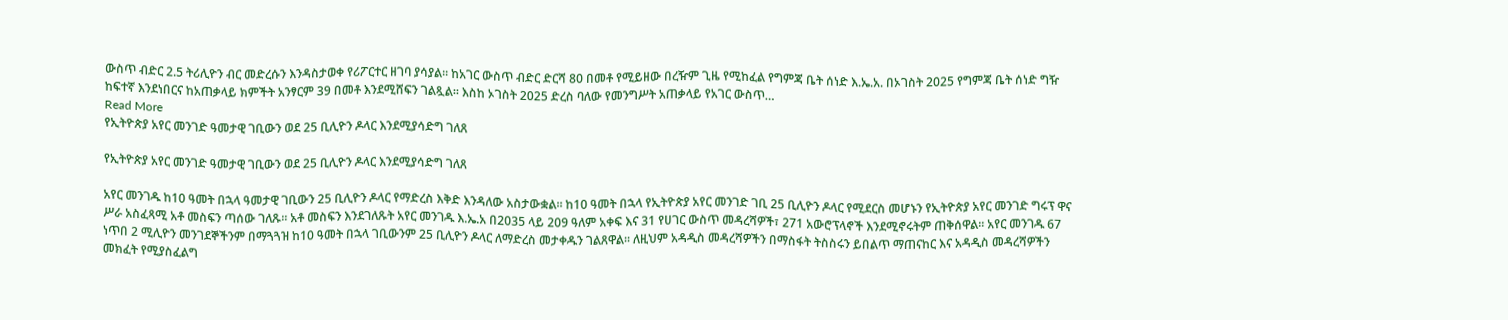ውስጥ ብድር 2.5 ትሪሊዮን ብር መድረሱን እንዳስታወቀ የሪፖርተር ዘገባ ያሳያል፡፡ ከአገር ውስጥ ብድር ድርሻ 80 በመቶ የሚይዘው በረዥም ጊዜ የሚከፈል የግምጃ ቤት ሰነድ እ.ኤ.አ. በኦገስት 2025 የግምጃ ቤት ሰነድ ግዥ ከፍተኛ እንደነበርና ከአጠቃላይ ክምችት አንፃርም 39 በመቶ እንደሚሸፍን ገልጿል፡፡ እስከ ኦገስት 2025 ድረስ ባለው የመንግሥት አጠቃላይ የአገር ውስጥ…
Read More
የኢትዮጵያ አየር መንገድ ዓመታዊ ገቢውን ወደ 25 ቢሊዮን ዶላር እንደሚያሳድግ ገለጸ

የኢትዮጵያ አየር መንገድ ዓመታዊ ገቢውን ወደ 25 ቢሊዮን ዶላር እንደሚያሳድግ ገለጸ

አየር መንገዱ ከ10 ዓመት በኋላ ዓመታዊ ገቢውን 25 ቢሊዮን ዶላር የማድረስ እቅድ እንዳለው አስታውቋል። ከ10 ዓመት በኋላ የኢትዮጵያ አየር መንገድ ገቢ 25 ቢሊዮን ዶላር የሚደርስ መሆኑን የኢትዮጵያ አየር መንገድ ግሩፕ ዋና ሥራ አስፈጻሚ አቶ መስፍን ጣሰው ገለጹ፡፡ አቶ መስፍን እንደገለጹት አየር መንገዱ እ.ኤ.አ በ2035 ላይ 209 ዓለም አቀፍ እና 31 የሀገር ውስጥ መዳረሻዎች፣ 271 አውሮፕላኖች እንደሚኖሩትም ጠቅሰዋል፡፡ አየር መንገዱ 67 ነጥበ 2 ሚሊዮን መንገደኞችንም በማጓጓዝ ከ10 ዓመት በኋላ ገቢውንም 25 ቢሊዮን ዶላር ለማድረስ መታቀዱን ገልጸዋል፡፡ ለዚህም አዳዲስ መዳረሻዎችን በማስፋት ትስስሩን ይበልጥ ማጠናከር እና አዳዲስ መዳረሻዎችን መክፈት የሚያስፈልግ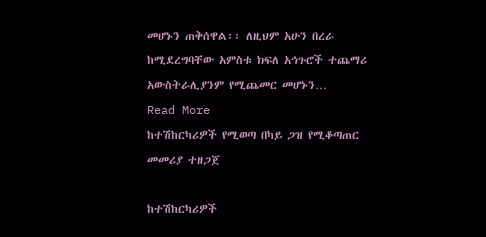መሆኑን ጠቅሰዋል፡፡ ለዚህም አሁን በረራ ከሚደረግባቸው አምስቱ ክፍለ አኅጉሮች ተጨማሪ አውስትራሊያንም የሚጨመር መሆኑን…
Read More
ከተሽከርካሪዎች የሚወጣ በካይ ጋዝ የሚቆጣጠር መመሪያ ተዘጋጀ

ከተሽከርካሪዎች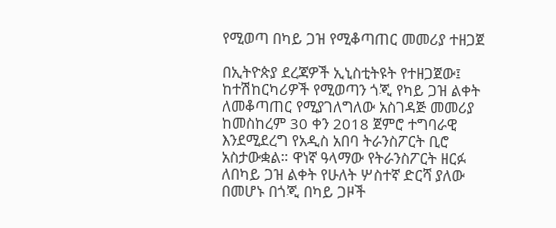የሚወጣ በካይ ጋዝ የሚቆጣጠር መመሪያ ተዘጋጀ

በኢትዮጵያ ደረጃዎች ኢኒስቲትዩት የተዘጋጀው፤ ከተሽከርካሪዎች የሚወጣን ጎጂ የካይ ጋዝ ልቀት ለመቆጣጠር የሚያገለግለው አስገዳጅ መመሪያ ከመስከረም 30 ቀን 2018 ጀምሮ ተግባራዊ እንደሚደረግ የአዲስ አበባ ትራንስፖርት ቢሮ አስታውቋል። ዋነኛ ዓላማው የትራንስፖርት ዘርፉ ለበካይ ጋዝ ልቀት የሁለት ሦስተኛ ድርሻ ያለው በመሆኑ በጎጂ በካይ ጋዞች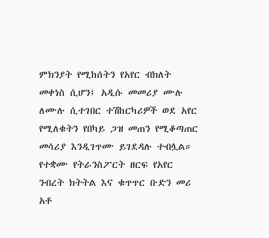ምክንያት የሚከሰትን የአየር ብክለት መቀነስ ሲሆን፤ አዲሱ መመሪያ ሙሉ ለሙሉ ሲተገበር ተሽከርካሪዎች ወደ አየር የሚለቁትን የበካይ ጋዝ መጠን የሚቆጣጠር መሳሪያ እንዲገጥሙ ይገደዳሉ ተብሏል። የተቋሙ የትራንስፖርት ዘርፍ የአየር ንብረት ክትትል እና ቁጥጥር ቡድን መሪ አቶ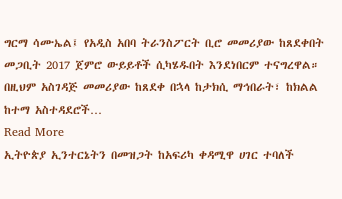ግርማ ሳሙኤል፤ የአዲስ አበባ ትራንስፖርት ቢሮ መመሪያው ከጸደቀበት መጋቢት 2017 ጀምሮ ውይይቶች ሲካሄዱበት እንደነበርም ተናግረዋል። በዚህም አስገዳጅ መመሪያው ከጸደቀ በኋላ ከታክሲ ማኅበራት፣ ከክልል ከተማ አስተዳደሮች…
Read More
ኢትዮጵያ ኢንተርኔትን በመዝጋት ከአፍሪካ ቀዳሚዋ ሀገር ተባለች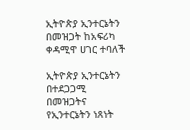ኢትዮጵያ ኢንተርኔትን በመዝጋት ከአፍሪካ ቀዳሚዋ ሀገር ተባለች

ኢትዮጵያ ኢንተርኔትን በተደጋጋሚ በመዝጋትና የኢንተርኔትን ነጸነት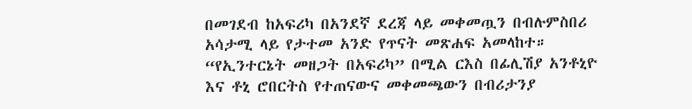በመገደብ ከአፍሪካ በአንደኛ ደረጃ ላይ መቀመጧን በብሉምስበሪ አሳታሚ ላይ የታተመ አንድ የጥናት መጽሐፍ አመላከተ። “የኢንተርኔት መዘጋት በአፍሪካ” በሚል ርእስ በፊሊሽያ አንቶኒዮ እና ቶኒ ሮበርትስ የተጠናውና መቀመጫውን በብሪታንያ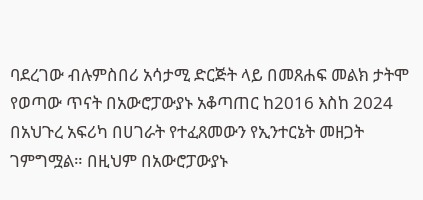ባደረገው ብሉምስበሪ አሳታሚ ድርጅት ላይ በመጸሐፍ መልክ ታትሞ የወጣው ጥናት በአውሮፓውያኑ አቆጣጠር ከ2016 እስከ 2024 በአህጉረ አፍሪካ በሀገራት የተፈጸመውን የኢንተርኔት መዘጋት ገምግሟል። በዚህም በአውሮፓውያኑ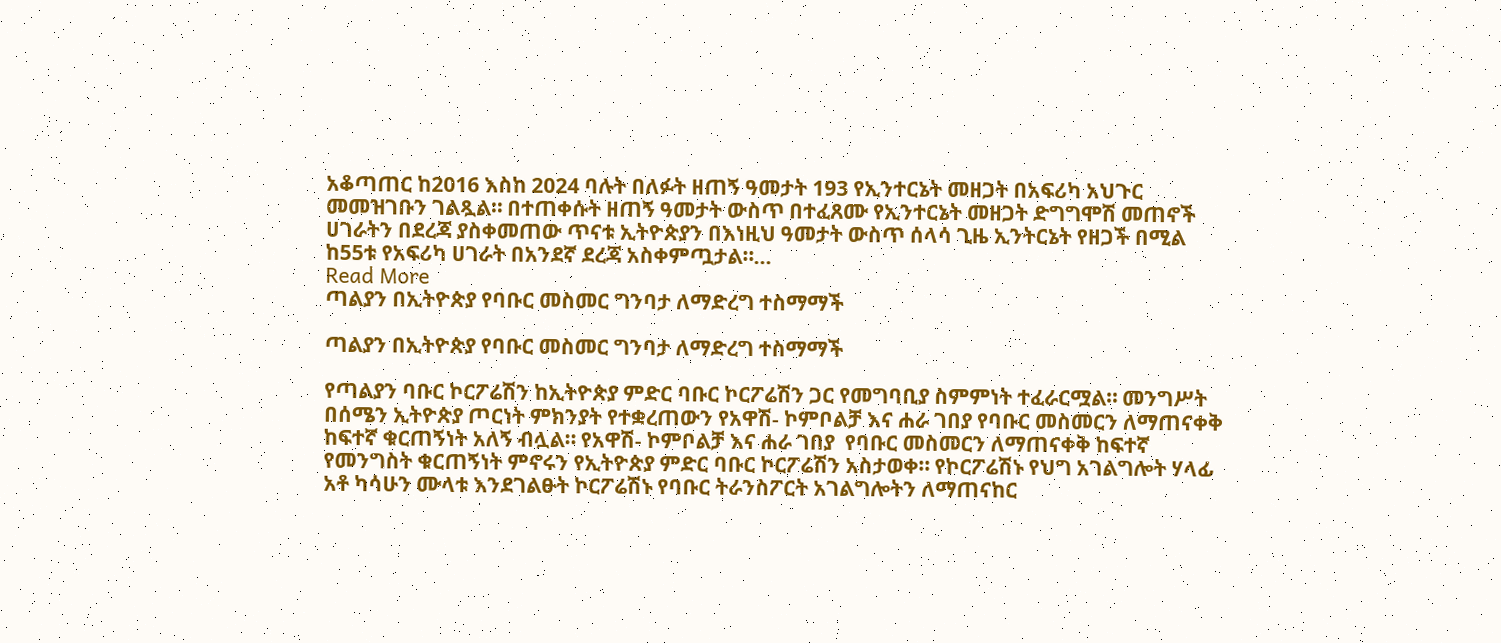አቆጣጠር ከ2016 እስከ 2024 ባሉት በለፉት ዘጠኝ ዓመታት 193 የኢንተርኔት መዘጋት በአፍሪካ አህጉር መመዝገቡን ገልጿል። በተጠቀሱት ዘጠኝ ዓመታት ውስጥ በተፈጸሙ የኢንተርኔት መዘጋት ድግግሞሽ መጠኖች ሀገራትን በደረጃ ያስቀመጠው ጥናቱ ኢትዮጵያን በእነዚህ ዓመታት ውስጥ ሰላሳ ጊዜ ኢንትርኔት የዘጋች በሚል ከ55ቱ የአፍሪካ ሀገራት በአንደኛ ደረጃ አስቀምጧታል።…
Read More
ጣልያን በኢትዮጵያ የባቡር መስመር ግንባታ ለማድረግ ተስማማች

ጣልያን በኢትዮጵያ የባቡር መስመር ግንባታ ለማድረግ ተስማማች

የጣልያን ባቡር ኮርፖሬሽን ከኢትዮጵያ ምድር ባቡር ኮርፖሬሽን ጋር የመግባቢያ ስምምነት ተፈራርሟል። መንግሥት በሰሜን ኢትዮጵያ ጦርነት ምክንያት የተቋረጠውን የአዋሽ- ኮምቦልቻ እና ሐራ ገበያ የባቡር መስመርን ለማጠናቀቅ ከፍተኛ ቁርጠኝነት አለኝ ብሏል። የአዋሽ- ኮምቦልቻ እና ሐራ ገበያ  የባቡር መስመርን ለማጠናቀቅ ከፍተኛ የመንግስት ቁርጠኝነት ምኖሩን የኢትዮጵያ ምድር ባቡር ኮርፖሬሽን አስታወቀ። የኮርፖሬሽኑ የህግ አገልግሎት ሃላፊ አቶ ካሳሁን ሙላቱ እንደገልፁት ኮርፖሬሽኑ የባቡር ትራንስፖርት አገልግሎትን ለማጠናከር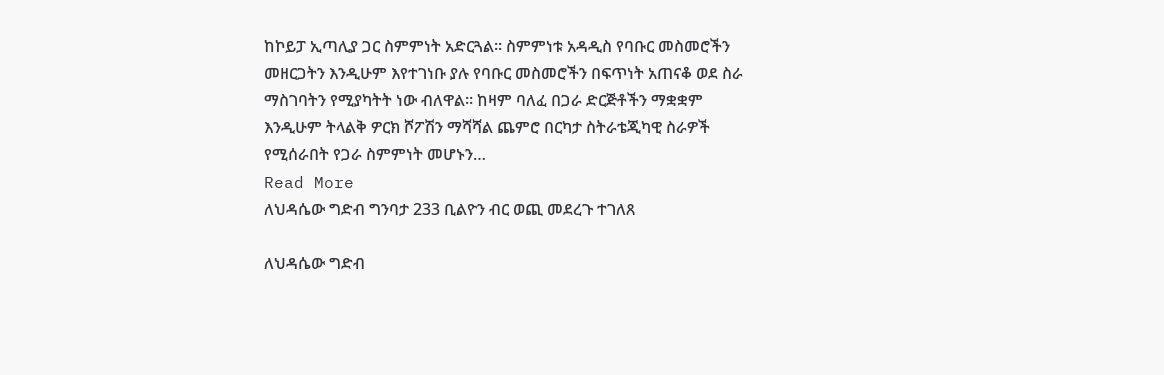ከኮይፓ ኢጣሊያ ጋር ስምምነት አድርጓል። ስምምነቱ አዳዲስ የባቡር መስመሮችን መዘርጋትን እንዲሁም እየተገነቡ ያሉ የባቡር መስመሮችን በፍጥነት አጠናቆ ወደ ስራ ማስገባትን የሚያካትት ነው ብለዋል። ከዛም ባለፈ በጋራ ድርጅቶችን ማቋቋም እንዲሁም ትላልቅ ዎርክ ሾፖሽን ማሻሻል ጨምሮ በርካታ ስትራቴጂካዊ ስራዎች የሚሰራበት የጋራ ስምምነት መሆኑን…
Read More
ለህዳሴው ግድብ ግንባታ 233 ቢልዮን ብር ወጪ መደረጉ ተገለጸ

ለህዳሴው ግድብ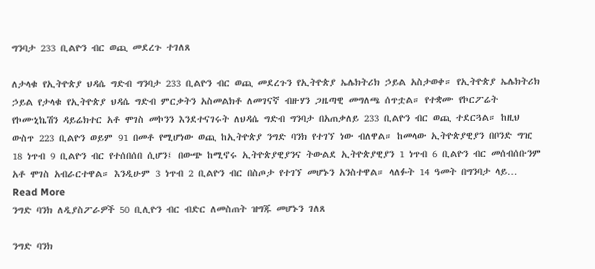ግንባታ 233 ቢልዮን ብር ወጪ መደረጉ ተገለጸ

ለታላቁ የኢትዮጵያ ህዳሴ ግድብ ግንባታ 233 ቢልዮን ብር ወጪ መደረጉን የኢትዮጵያ ኤሌክትሪክ ኃይል አስታወቀ። የኢትዮጵያ ኤሌክትሪክ ኃይል የታላቁ የኢትዮጵያ ህዳሴ ግድብ ምርቃትን አስመልክቶ ለመገናኛ ብዙሃን ጋዜጣዊ መግለጫ ሰጥቷል። የተቋሙ የኮርፖሬት የኮሙኒኬሽን ዳይሬክተር አቶ ሞገስ መኮንን እንደተናገሩት ለህዳሴ ግድብ ግንባታ በአጠቃለይ 233 ቢልዮን ብር ወጪ ተደርጓል። ከዚህ ውስጥ 223 ቢልዮን ወይም 91 በመቶ የሚሆነው ወጪ ከኢትዮጵያ ንግድ ባንክ የተገኘ ነው ብለዋል። ከመላው ኢትዮጵያዊያን በቦንድ ግዢ 18 ነጥብ 9 ቢልዮን ብር የተሰበሰበ ሲሆን፤ በውጭ ከሚኖሩ ኢትዮጵያዊያንና ትውልደ ኢትዮጵያዊያን 1 ነጥብ 6 ቢልዮን ብር መሰብሰቡንም አቶ ሞገስ አብራርተዋል። እንዲሁም 3 ነጥብ 2 ቢልዮን ብር በስጦታ የተገኘ መሆኑን አንስተዋል። ላለፉት 14 ዓመት በግንባታ ላይ…
Read More
ንግድ ባንክ ለዲያስፖራዎች 50 ቢሊዮን ብር ብድር ለመስጠት ዝግጁ መሆኑን ገለጸ

ንግድ ባንክ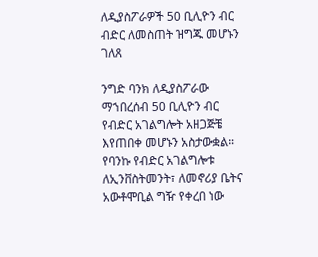ለዲያስፖራዎች 50 ቢሊዮን ብር ብድር ለመስጠት ዝግጁ መሆኑን ገለጸ

ንግድ ባንክ ለዲያስፖራው ማኀበረሰብ 50 ቢሊዮን ብር የብድር አገልግሎት አዘጋጅቼ እየጠበቀ መሆኑን አስታውቋል። የባንኩ የብድር አገልግሎቱ ለኢንቨስትመንት፣ ለመኖሪያ ቤትና አውቶሞቢል ግዥ የቀረበ ነው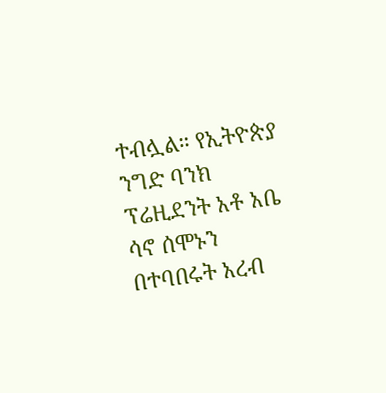ተብሏል። የኢትዮጵያ ንግድ ባንክ ፕሬዚደንት አቶ አቤ ሳኖ ሰሞኑን በተባበሩት አረብ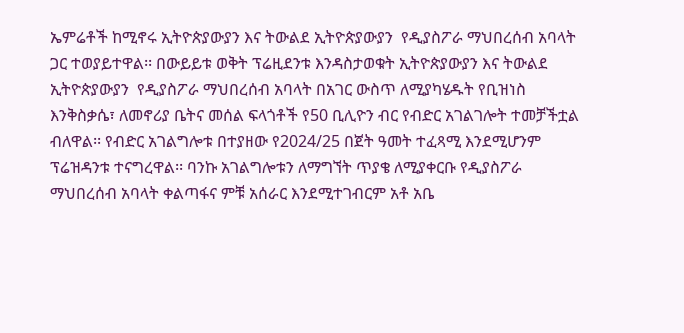ኤምሬቶች ከሚኖሩ ኢትዮጵያውያን እና ትውልደ ኢትዮጵያውያን  የዲያስፖራ ማህበረሰብ አባላት ጋር ተወያይተዋል፡፡ በውይይቱ ወቅት ፕሬዚደንቱ እንዳስታወቁት ኢትዮጵያውያን እና ትውልደ ኢትዮጵያውያን  የዲያስፖራ ማህበረሰብ አባላት በአገር ውስጥ ለሚያካሄዱት የቢዝነስ እንቅስቃሴ፣ ለመኖሪያ ቤትና መሰል ፍላጎቶች የ50 ቢሊዮን ብር የብድር አገልገሎት ተመቻችቷል ብለዋል፡፡ የብድር አገልግሎቱ በተያዘው የ2024/25 በጀት ዓመት ተፈጻሚ እንደሚሆንም ፕሬዝዳንቱ ተናግረዋል፡፡ ባንኩ አገልግሎቱን ለማግኘት ጥያቄ ለሚያቀርቡ የዲያስፖራ ማህበረሰብ አባላት ቀልጣፋና ምቹ አሰራር እንደሚተገብርም አቶ አቤ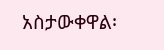አስታውቀዋል፡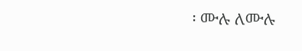፡ ሙሉ ለሙሉ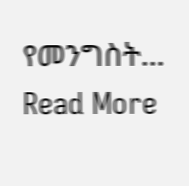የመንግስት…
Read More